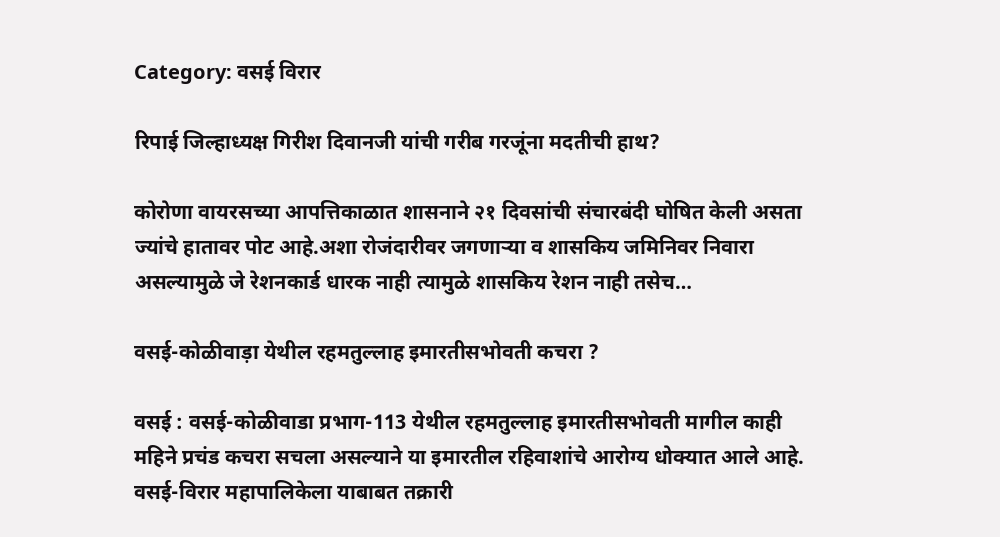Category: वसई विरार

रिपाई जिल्हाध्यक्ष गिरीश दिवानजी यांची गरीब गरजूंना मदतीची हाथ?

कोरोणा वायरसच्या आपत्तिकाळात शासनाने २१ दिवसांची संचारबंदी घोषित केली असता ज्यांचे हातावर पोट आहे.अशा रोजंदारीवर जगणार्‍या व शासकिय जमिनिवर निवारा असल्यामुळे जे रेशनकार्ड धारक नाही त्यामुळे शासकिय रेशन नाही तसेच…

वसई-कोळीवाड़ा येथील रहमतुल्लाह इमारतीसभोवती कचरा ?

वसई : वसई-कोळीवाडा प्रभाग-113 येथील रहमतुल्लाह इमारतीसभोवती मागील काही महिने प्रचंड कचरा सचला असल्याने या इमारतील रहिवाशांचे आरोग्य धोक्यात आले आहे. वसई-विरार महापालिकेला याबाबत तक्रारी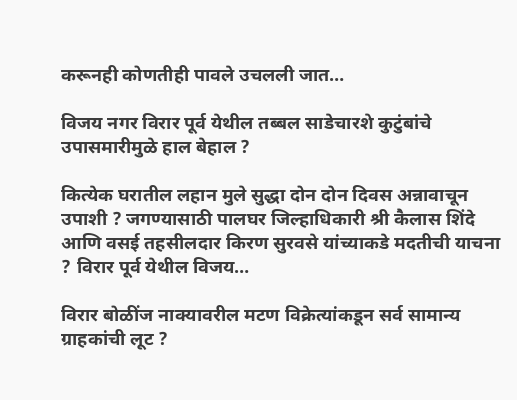करूनही कोणतीही पावले उचलली जात…

विजय नगर विरार पूर्व येथील तब्बल साडेचारशे कुटुंबांचे उपासमारीमुळे हाल बेहाल ?

कित्येक घरातील लहान मुले सुद्धा दोन दोन दिवस अन्नावाचून उपाशी ? जगण्यासाठी पालघर जिल्हाधिकारी श्री कैलास शिंदे आणि वसई तहसीलदार किरण सुरवसे यांच्याकडे मदतीची याचना ? विरार पूर्व येथील विजय…

विरार बोळींज नाक्यावरील मटण विक्रेत्यांकडून सर्व सामान्य ग्राहकांची लूट ?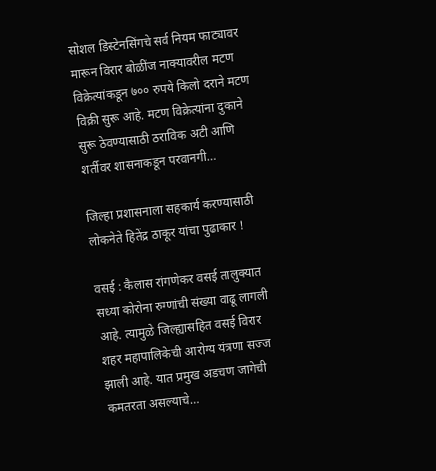सोशल डिस्टेनसिंगचे सर्व नियम फाट्यावर मारून विरार बोळींज नाक्यावरील मटण विक्रेत्यांकडून ७०० रुपये किलो दराने मटण विक्री सुरू आहे. मटण विक्रेत्यांना दुकाने सुरू ठेवण्यासाठी ठराविक अटी आणि शर्तीवर शासनाकडून परवानगी…

जिल्हा प्रशासनाला सहकार्य करण्यासाठी लोकनेते हितेंद्र ठाकूर यांचा पुढाकार !

वसई : कैलास रांगणेकर वसई तालुक्यात सध्या कोरोना रुग्णांची संख्या वाढू लागली आहे. त्यामुळे जिल्ह्यासहित वसई विरार शहर महापालिकेची आरोग्य यंत्रणा सज्ज झाली आहे. यात प्रमुख अडचण जागेची कमतरता असल्याचे…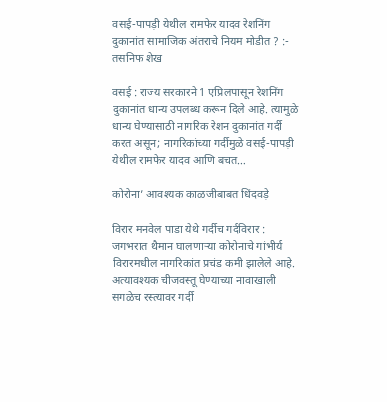वसई-पापड़ी येथील रामफेर यादव रेशनिंग दुकानांत सामाजिक अंतराचे नियम मोडीत ? :- तसनिफ शेख

वसई : राज्य सरकारने 1 एप्रिलपासून रेशनिंग दुकानांत धान्य उपलब्ध करून दिले आहे. त्यामुळे धान्य घेण्यासाठी नागरिक रेशन दुकानांत गर्दी करत असून; नागरिकांच्या गर्दीमुळे वसई-पापड़ी येथील रामफेर यादव आणि बचत…

कोरोना’ आवश्यक काळजीबाबत धिंदवड़े

विरार मनवेल पाडा येथे गर्दीच गर्दविरार : जगभरात थैमान घालणाऱ्या कोरोनाचे गांभीर्य विरारमधील नागरिकांत प्रचंड कमी झालेले आहे. अत्यावश्यक चीजवस्तू घेण्याच्या नावाखाली सगळेच रस्त्यावर गर्दी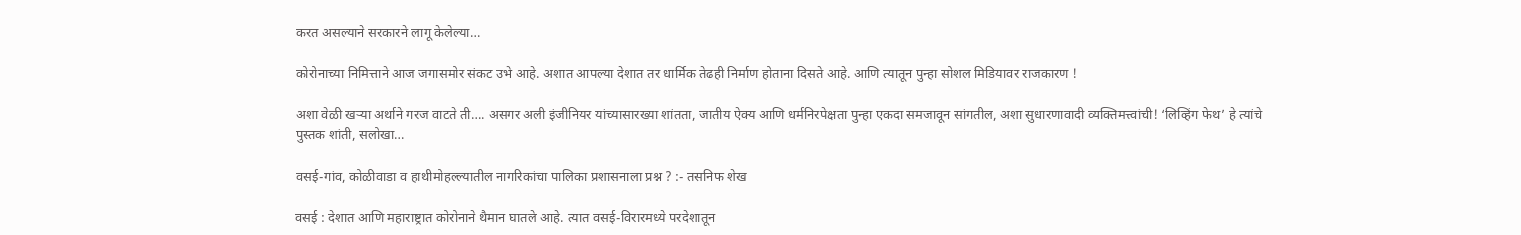करत असल्याने सरकारने लागू केलेल्या…

कोरोनाच्या निमित्ताने आज जगासमोर संकट उभे आहे. अशात आपल्या देशात तर धार्मिक तेढही निर्माण होताना दिसते आहे. आणि त्यातून पुन्हा सोशल मिडियावर राजकारण !

अशा वेळी खऱ्या अर्थाने गरज वाटते ती…. असगर अली इंजीनियर यांच्यासारख्या शांतता, जातीय ऐक्य आणि धर्मनिरपेक्षता पुन्हा एकदा समजावून सांगतील, अशा सुधारणावादी व्यक्तिमत्त्वांची! ‘लिव्हिंग फेथ’ हे त्यांचे पुस्तक शांती, सलोखा…

वसई-गांव, कोळीवाडा व हाथीमोहल्ल्यातील नागरिकांचा पालिका प्रशासनाला प्रश्न ? :- तसनिफ शेख

वसई : देशात आणि महाराष्ट्रात कोरोनाने थैमान घातले आहे. त्यात वसई-विरारमध्ये परदेशातून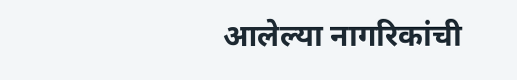आलेल्या नागरिकांची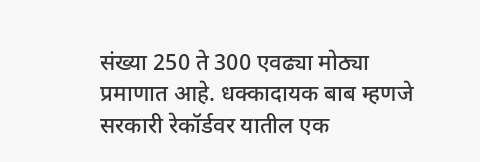संख्या 250 ते 300 एवढ्या मोठ्या प्रमाणात आहे. धक्कादायक बाब म्हणजे सरकारी रेकॉर्डवर यातील एक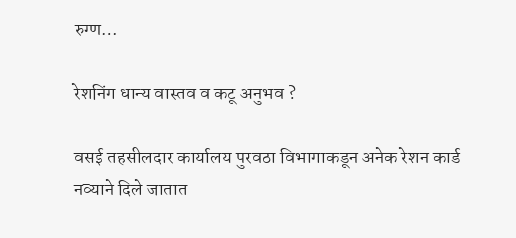रुग्ण…

रेशनिंग धान्य वास्तव व कटू अनुभव ?

वसई तहसीलदार कार्यालय पुरवठा विभागाकडून अनेक रेशन कार्ड नव्याने दिले जातात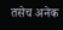तसेच अनेक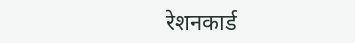रेशनकार्ड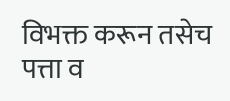विभक्त करून तसेच पत्ता व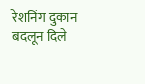रेशनिंग दुकान बदलून दिले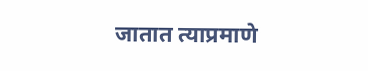जातात त्याप्रमाणे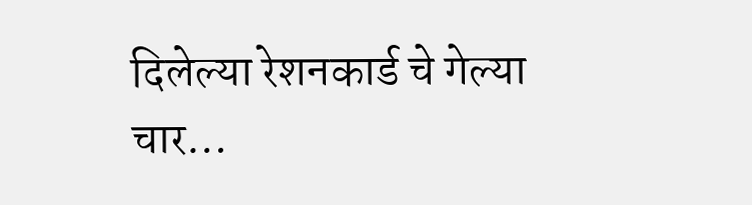दिलेल्या रेशनकार्ड चे गेल्या चार…